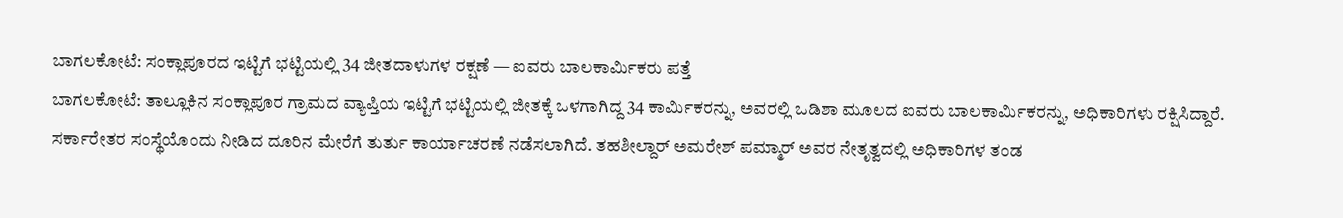ಬಾಗಲಕೋಟೆ: ಸಂಕ್ಲಾಪೂರದ ಇಟ್ಟಿಗೆ ಭಟ್ಟಿಯಲ್ಲಿ 34 ಜೀತದಾಳುಗಳ ರಕ್ಷಣೆ — ಐವರು ಬಾಲಕಾರ್ಮಿಕರು ಪತ್ತೆ
ಬಾಗಲಕೋಟೆ: ತಾಲ್ಲೂಕಿನ ಸಂಕ್ಲಾಪೂರ ಗ್ರಾಮದ ವ್ಯಾಪ್ತಿಯ ಇಟ್ಟಿಗೆ ಭಟ್ಟಿಯಲ್ಲಿ ಜೀತಕ್ಕೆ ಒಳಗಾಗಿದ್ದ 34 ಕಾರ್ಮಿಕರನ್ನು, ಅವರಲ್ಲಿ ಒಡಿಶಾ ಮೂಲದ ಐವರು ಬಾಲಕಾರ್ಮಿಕರನ್ನು, ಅಧಿಕಾರಿಗಳು ರಕ್ಷಿಸಿದ್ದಾರೆ. ಸರ್ಕಾರೇತರ ಸಂಸ್ಥೆಯೊಂದು ನೀಡಿದ ದೂರಿನ ಮೇರೆಗೆ ತುರ್ತು ಕಾರ್ಯಾಚರಣೆ ನಡೆಸಲಾಗಿದೆ. ತಹಶೀಲ್ದಾರ್ ಅಮರೇಶ್ ಪಮ್ಮಾರ್ ಅವರ ನೇತೃತ್ವದಲ್ಲಿ ಅಧಿಕಾರಿಗಳ ತಂಡ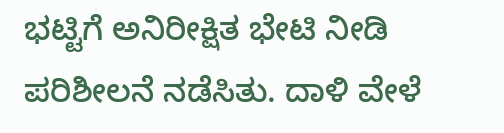ಭಟ್ಟಿಗೆ ಅನಿರೀಕ್ಷಿತ ಭೇಟಿ ನೀಡಿ ಪರಿಶೀಲನೆ ನಡೆಸಿತು. ದಾಳಿ ವೇಳೆ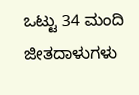ಒಟ್ಟು 34 ಮಂದಿ ಜೀತದಾಳುಗಳು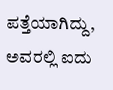ಪತ್ತೆಯಾಗಿದ್ದು, ಅವರಲ್ಲಿ ಐದು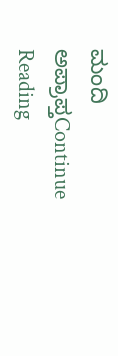ಮಂದಿ ಅಪ್ರಾಪ್ತContinue Reading